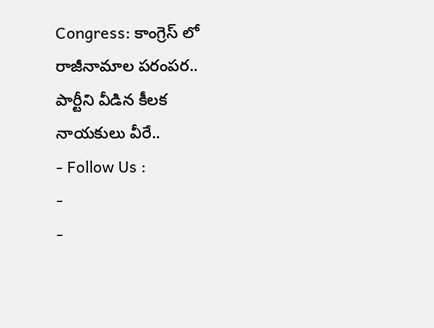Congress: కాంగ్రెస్ లో రాజీనామాల పరంపర.. పార్టీని వీడిన కీలక నాయకులు వీరే..
- Follow Us :
-
-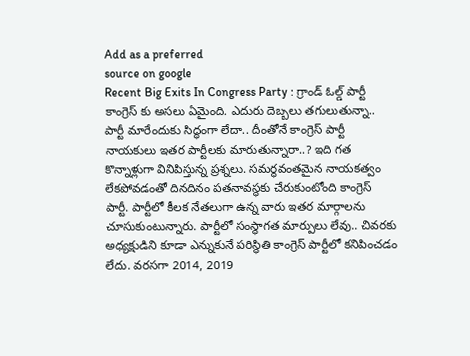Add as a preferred
source on google
Recent Big Exits In Congress Party : గ్రాండ్ ఓల్డ్ పార్టీ కాంగ్రెస్ కు అసలు ఏమైంది. ఎదురు దెబ్బలు తగులుతున్నా.. పార్టీ మారేందుకు సిద్ధంగా లేదా.. దీంతోనే కాంగ్రెస్ పార్టీ నాయకులు ఇతర పార్టీలకు మారుతున్నారా..? ఇది గత కొన్నాళ్లుగా వినిపిస్తున్న ప్రశ్నలు. సమర్థవంతమైన నాయకత్వం లేకపోవడంతో దినదినం పతనావస్థకు చేరుకుంటోంది కాంగ్రెస్ పార్టీ. పార్టీలో కీలక నేతలుగా ఉన్న వారు ఇతర మార్గాలను చూసుకుంటున్నారు. పార్టీలో సంస్థాగత మార్పులు లేవు.. చివరకు అధ్యక్షుడిని కూడా ఎన్నుకునే పరిస్థితి కాంగ్రెస్ పార్టీలో కనిపించడం లేదు. వరసగా 2014, 2019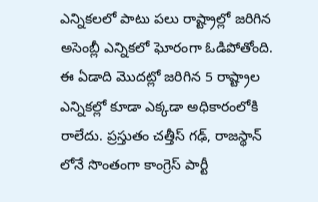ఎన్నికలలో పాటు పలు రాష్ట్రాల్లో జరిగిన అసెంబ్లీ ఎన్నికలో ఘోరంగా ఓడిపోతోంది. ఈ ఏడాది మొదట్లో జరిగిన 5 రాష్ట్రాల ఎన్నికల్లో కూడా ఎక్కడా అధికారంలోకి రాలేదు. ప్రస్తుతం చత్తీస్ గఢ్, రాజస్థాన్ లోనే సొంతంగా కాంగ్రెస్ పార్టీ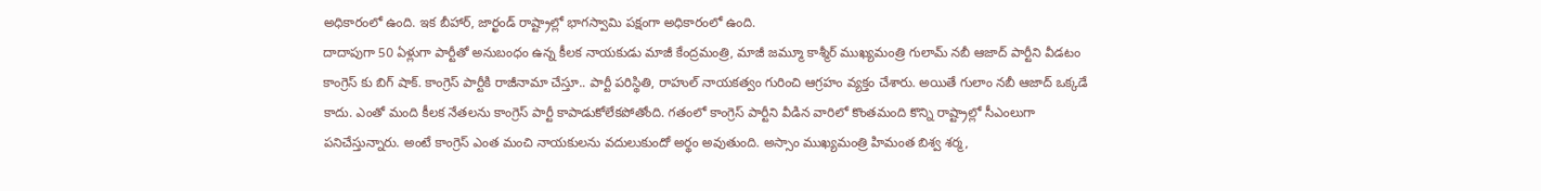అధికారంలో ఉంది. ఇక బీహార్, జార్ఖండ్ రాష్ట్రాల్లో భాగస్వామి పక్షంగా అధికారంలో ఉంది.
దాదాపుగా 50 ఏళ్లుగా పార్టీతో అనుబంధం ఉన్న కీలక నాయకుడు మాజీ కేంద్రమంత్రి, మాజీ జమ్మూ కాశ్మీర్ ముఖ్యమంత్రి గులామ్ నబీ ఆజాద్ పార్టీని వీడటం కాంగ్రెస్ కు బిగ్ షాక్. కాంగ్రెస్ పార్టీకి రాజీనామా చేస్తూ.. పార్టీ పరిస్థితి, రాహుల్ నాయకత్వం గురించి ఆగ్రహం వ్యక్తం చేశారు. అయితే గులాం నబీ ఆజాద్ ఒక్కడే కాదు. ఎంతో మంది కీలక నేతలను కాంగ్రెస్ పార్టీ కాపాడుకోలేకపోతోంది. గతంలో కాంగ్రెస్ పార్టీని వీడిన వారిలో కొంతమంది కొన్ని రాష్ట్రాల్లో సీఎంలుగా పనిచేస్తున్నారు. అంటే కాంగ్రెస్ ఎంత మంచి నాయకులను వదులుకుందో అర్థం అవుతుంది. అస్సాం ముఖ్యమంత్రి హిమంత బిశ్వ శర్మ,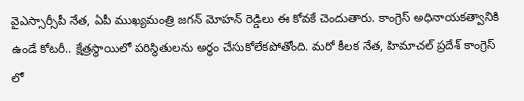వైఎస్సార్సీపీ నేత, ఏపీ ముఖ్యమంత్రి జగన్ మోహన్ రెడ్డిలు ఈ కోవకే చెందుతారు. కాంగ్రెస్ అధినాయకత్వానికి ఉండే కోటరీ.. క్షేత్రస్థాయిలో పరిస్థితులను అర్థం చేసుకోలేకపోతోంది. మరో కీలక నేత, హిమాచల్ ప్రదేశ్ కాంగ్రెస్ లో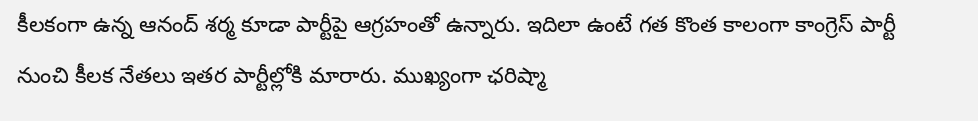కీలకంగా ఉన్న ఆనంద్ శర్మ కూడా పార్టీపై ఆగ్రహంతో ఉన్నారు. ఇదిలా ఉంటే గత కొంత కాలంగా కాంగ్రెస్ పార్టీ నుంచి కీలక నేతలు ఇతర పార్టీల్లోకి మారారు. ముఖ్యంగా ఛరిష్మా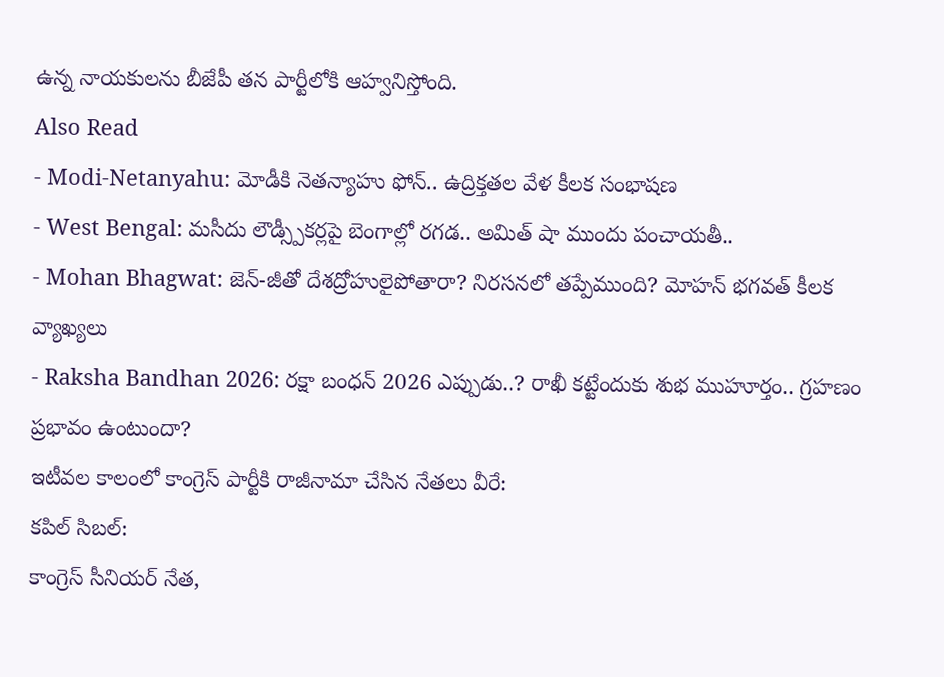ఉన్న నాయకులను బీజేపీ తన పార్టీలోకి ఆహ్వనిస్తోంది.
Also Read
- Modi-Netanyahu: మోడీకి నెతన్యాహు ఫోన్.. ఉద్రిక్తతల వేళ కీలక సంభాషణ
- West Bengal: మసీదు లౌడ్స్పీకర్లపై బెంగాల్లో రగడ.. అమిత్ షా ముందు పంచాయతీ..
- Mohan Bhagwat: జెన్-జీతో దేశద్రోహులైపోతారా? నిరసనలో తప్పేముంది? మోహన్ భగవత్ కీలక వ్యాఖ్యలు
- Raksha Bandhan 2026: రక్షా బంధన్ 2026 ఎప్పుడు..? రాఖీ కట్టేందుకు శుభ ముహూర్తం.. గ్రహణం ప్రభావం ఉంటుందా?
ఇటీవల కాలంలో కాంగ్రెస్ పార్టీకి రాజీనామా చేసిన నేతలు వీరే:
కపిల్ సిబల్:
కాంగ్రెస్ సీనియర్ నేత,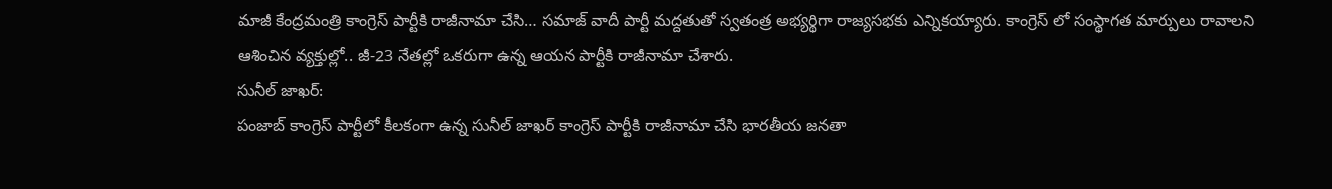మాజీ కేంద్రమంత్రి కాంగ్రెస్ పార్టీకి రాజీనామా చేసి… సమాజ్ వాదీ పార్టీ మద్దతుతో స్వతంత్ర అభ్యర్థిగా రాజ్యసభకు ఎన్నికయ్యారు. కాంగ్రెస్ లో సంస్థాగత మార్పులు రావాలని ఆశించిన వ్యక్తుల్లో.. జీ-23 నేతల్లో ఒకరుగా ఉన్న ఆయన పార్టీకి రాజీనామా చేశారు.
సునీల్ జాఖర్:
పంజాబ్ కాంగ్రెస్ పార్టీలో కీలకంగా ఉన్న సునీల్ జాఖర్ కాంగ్రెస్ పార్టీకి రాజీనామా చేసి భారతీయ జనతా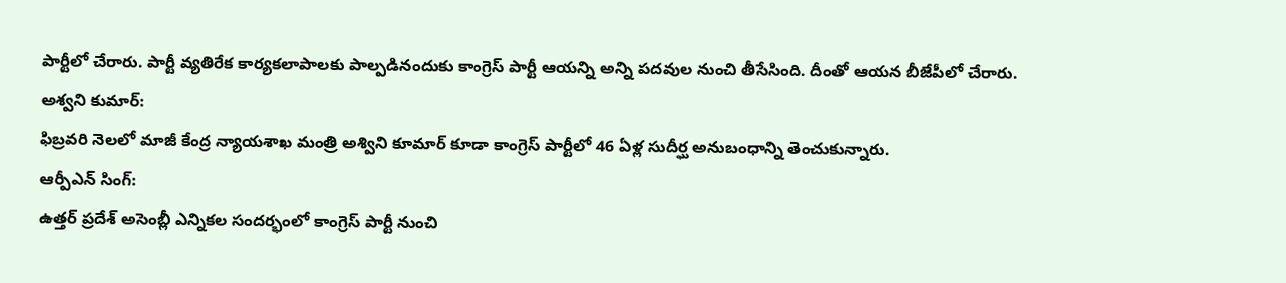పార్టీలో చేరారు. పార్టీ వ్యతిరేక కార్యకలాపాలకు పాల్పడినందుకు కాంగ్రెస్ పార్టీ ఆయన్ని అన్ని పదవుల నుంచి తీసేసింది. దీంతో ఆయన బీజేపీలో చేరారు.
అశ్వని కుమార్:
ఫిబ్రవరి నెలలో మాజీ కేంద్ర న్యాయశాఖ మంత్రి అశ్విని కూమార్ కూడా కాంగ్రెస్ పార్టీలో 46 ఏళ్ల సుదీర్ఘ అనుబంధాన్ని తెంచుకున్నారు.
ఆర్పీఎన్ సింగ్:
ఉత్తర్ ప్రదేశ్ అసెంబ్లీ ఎన్నికల సందర్భంలో కాంగ్రెస్ పార్టీ నుంచి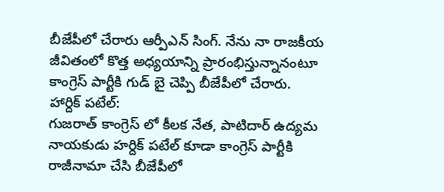బీజేపీలో చేరారు ఆర్పీఎన్ సింగ్. నేను నా రాజకీయ జీవితంలో కొత్త అధ్యయాన్ని ప్రారంభిస్తున్నానంటూ కాంగ్రెస్ పార్టీకి గుడ్ బై చెప్పి బీజేపీలో చేరారు.
హార్దిక్ పటేల్:
గుజరాత్ కాంగ్రెస్ లో కీలక నేత, పాటిదార్ ఉద్యమ నాయకుడు హర్దిక్ పటేల్ కూడా కాంగ్రెస్ పార్టీకి రాజీనామా చేసి బీజేపీలో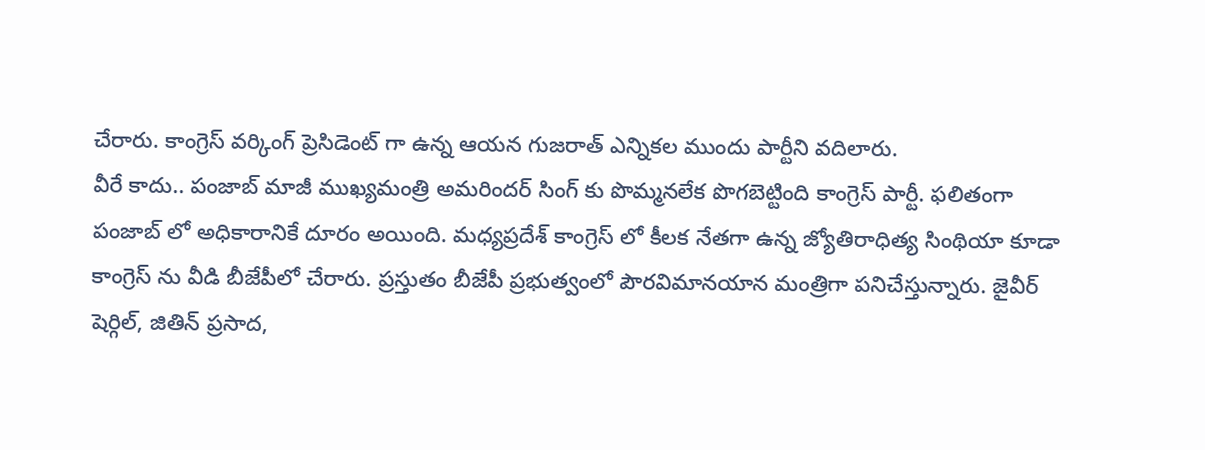చేరారు. కాంగ్రెస్ వర్కింగ్ ప్రెసిడెంట్ గా ఉన్న ఆయన గుజరాత్ ఎన్నికల ముందు పార్టీని వదిలారు.
వీరే కాదు.. పంజాబ్ మాజీ ముఖ్యమంత్రి అమరిందర్ సింగ్ కు పొమ్మనలేక పొగబెట్టింది కాంగ్రెస్ పార్టీ. ఫలితంగా పంజాబ్ లో అధికారానికే దూరం అయింది. మధ్యప్రదేశ్ కాంగ్రెస్ లో కీలక నేతగా ఉన్న జ్యోతిరాధిత్య సింథియా కూడా కాంగ్రెస్ ను వీడి బీజేపీలో చేరారు. ప్రస్తుతం బీజేపీ ప్రభుత్వంలో పౌరవిమానయాన మంత్రిగా పనిచేస్తున్నారు. జైవీర్ షెర్గిల్, జితిన్ ప్రసాద,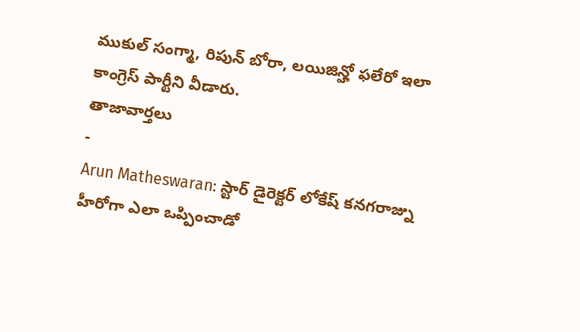ముకుల్ సంగ్మా, రిపున్ బోరా, లయిజిన్హో ఫలేరో ఇలా కాంగ్రెస్ పార్టీని వీడారు.
తాజావార్తలు
-
Arun Matheswaran: స్టార్ డైరెక్టర్ లోకేష్ కనగరాజ్ను హీరోగా ఎలా ఒప్పించాడో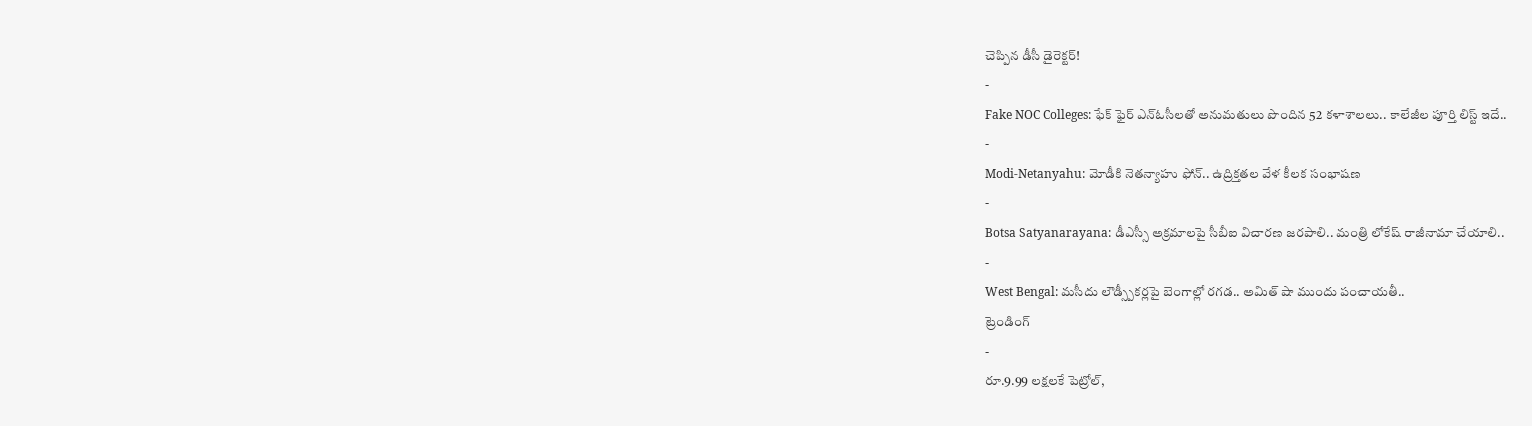చెప్పిన డీసీ డైరెక్టర్!
-
Fake NOC Colleges: ఫేక్ ఫైర్ ఎన్ఓసీలతో అనుమతులు పొందిన 52 కళాశాలలు.. కాలేజీల పూర్తి లిస్ట్ ఇదే..
-
Modi-Netanyahu: మోడీకి నెతన్యాహు ఫోన్.. ఉద్రిక్తతల వేళ కీలక సంభాషణ
-
Botsa Satyanarayana: డీఎస్సీ అక్రమాలపై సీబీఐ విచారణ జరపాలి.. మంత్రి లోకేష్ రాజీనామా చేయాలి..
-
West Bengal: మసీదు లౌడ్స్పీకర్లపై బెంగాల్లో రగడ.. అమిత్ షా ముందు పంచాయతీ..
ట్రెండింగ్
-
రూ.9.99 లక్షలకే పెట్రోల్,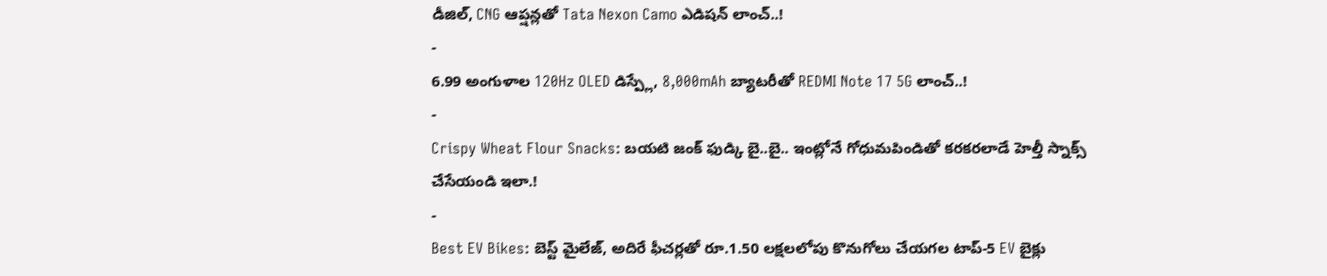డీజిల్, CNG ఆప్షన్లతో Tata Nexon Camo ఎడిషన్ లాంచ్..!
-
6.99 అంగుళాల 120Hz OLED డిస్ప్లే, 8,000mAh బ్యాటరీతో REDMI Note 17 5G లాంచ్..!
-
Crispy Wheat Flour Snacks: బయటి జంక్ ఫుడ్కి బై..బై.. ఇంట్లోనే గోధుమపిండితో కరకరలాడే హెల్తీ స్నాక్స్ చేసేయండి ఇలా.!
-
Best EV Bikes: బెస్ట్ మైలేజ్, అదిరే ఫీచర్లతో రూ.1.50 లక్షలలోపు కొనుగోలు చేయగల టాప్-5 EV బైక్లు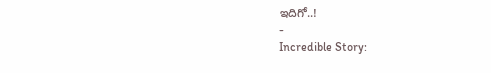ఇదిగో..!
-
Incredible Story: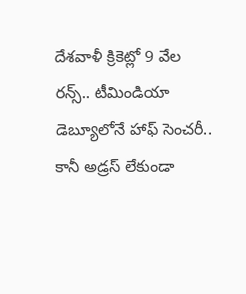దేశవాళీ క్రికెట్లో 9 వేల రన్స్.. టీమిండియా డెబ్యూలోనే హాఫ్ సెంచరీ.. కానీ అడ్రస్ లేకుండా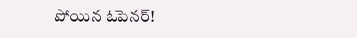పోయిన ఓపెనర్!